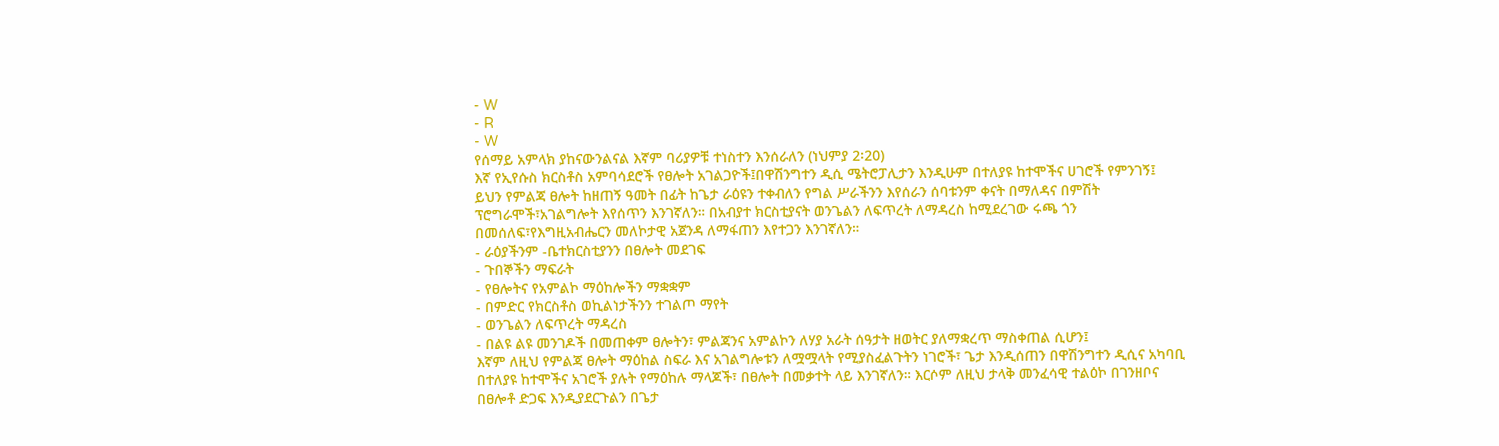- W
- R
- W
የሰማይ አምላክ ያከናውንልናል እኛም ባሪያዎቹ ተነስተን እንሰራለን (ነህምያ 2፡20)
እኛ የኢየሱስ ክርስቶስ አምባሳደሮች የፀሎት አገልጋዮች፤በዋሽንግተን ዲሲ ሜትሮፓሊታን እንዲሁም በተለያዩ ከተሞችና ሀገሮች የምንገኝ፤ ይህን የምልጃ ፀሎት ከዘጠኝ ዓመት በፊት ከጌታ ራዕዩን ተቀብለን የግል ሥራችንን እየሰራን ሰባቱንም ቀናት በማለዳና በምሽት ፕሮግራሞች፣አገልግሎት እየሰጥን እንገኛለን። በአብያተ ክርስቲያናት ወንጌልን ለፍጥረት ለማዳረስ ከሚደረገው ሩጫ ጎን በመሰለፍ፣የእግዚአብሔርን መለኮታዊ አጀንዳ ለማፋጠን እየተጋን እንገኛለን።
- ራዕያችንም -ቤተክርስቲያንን በፀሎት መደገፍ
- ጉበኞችን ማፍራት
- የፀሎትና የአምልኮ ማዕከሎችን ማቋቋም
- በምድር የክርስቶስ ወኪልነታችንን ተገልጦ ማየት
- ወንጌልን ለፍጥረት ማዳረስ
- በልዩ ልዩ መንገዶች በመጠቀም ፀሎትን፣ ምልጃንና አምልኮን ለሃያ አራት ሰዓታት ዘወትር ያለማቋረጥ ማስቀጠል ሲሆን፤
እኛም ለዚህ የምልጃ ፀሎት ማዕከል ስፍራ እና አገልግሎቱን ለሟሟላት የሚያስፈልጉትን ነገሮች፣ ጌታ እንዲሰጠን በዋሽንግተን ዲሲና አካባቢ በተለያዩ ከተሞችና አገሮች ያሉት የማዕከሉ ማላጆች፣ በፀሎት በመቃተት ላይ እንገኛለን። እርሶም ለዚህ ታላቅ መንፈሳዊ ተልዕኮ በገንዘቦና በፀሎቶ ድጋፍ እንዲያደርጉልን በጌታ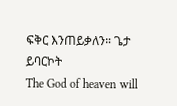ፍቅር እንጠይቃለን። ጌታ ይባርኮት
The God of heaven will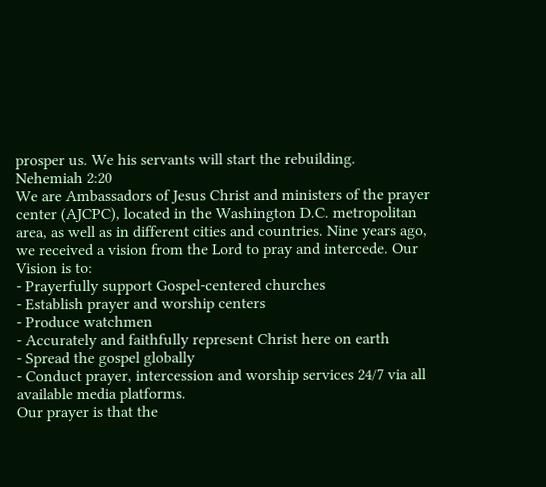prosper us. We his servants will start the rebuilding.
Nehemiah 2:20
We are Ambassadors of Jesus Christ and ministers of the prayer center (AJCPC), located in the Washington D.C. metropolitan area, as well as in different cities and countries. Nine years ago, we received a vision from the Lord to pray and intercede. Our Vision is to:
- Prayerfully support Gospel-centered churches
- Establish prayer and worship centers
- Produce watchmen
- Accurately and faithfully represent Christ here on earth
- Spread the gospel globally
- Conduct prayer, intercession and worship services 24/7 via all available media platforms.
Our prayer is that the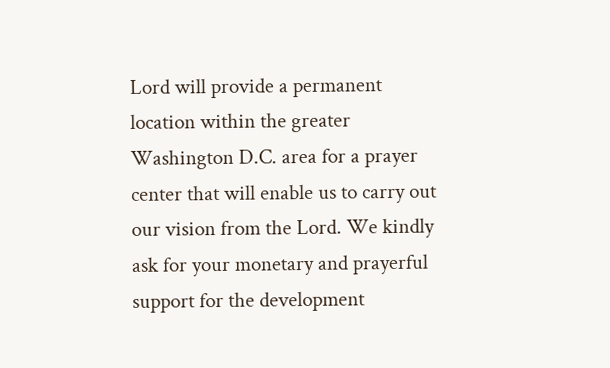Lord will provide a permanent location within the greater Washington D.C. area for a prayer center that will enable us to carry out our vision from the Lord. We kindly ask for your monetary and prayerful support for the development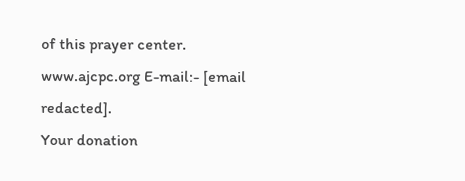of this prayer center.
www.ajcpc.org E-mail:- [email redacted].
Your donation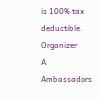is 100% tax deductible.
Organizer
A
Ambassadors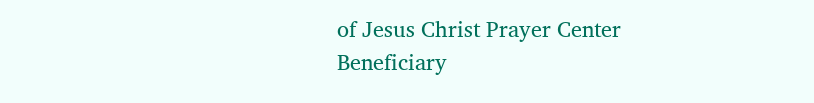of Jesus Christ Prayer Center
Beneficiary